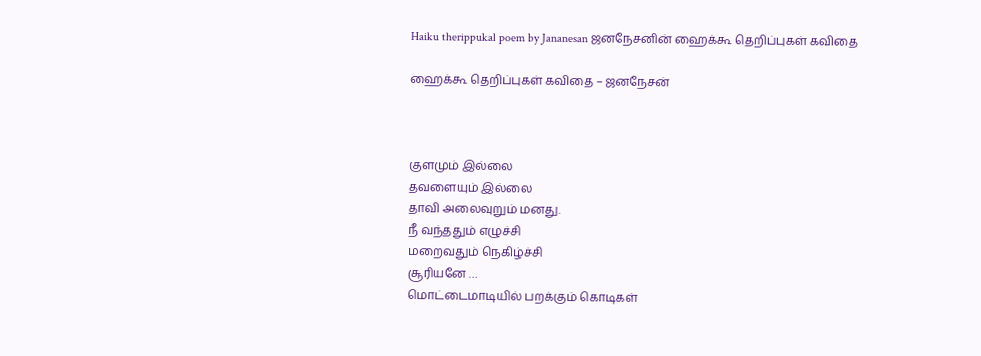Haiku therippukal poem by Jananesan ஜனநேசனின் ஹைக்கூ தெறிப்புகள் கவிதை

ஹைக்கூ தெறிப்புகள் கவிதை – ஜனநேசன்



குளமும் இல்லை
தவளையும் இல்லை
தாவி அலைவுறும் மனது.
நீ வந்ததும் எழுச்சி
மறைவதும் நெகிழ்ச்சி
சூரியனே …
மொட்டைமாடியில் பறக்கும் கொடிகள்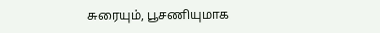சுரையும், பூசணியுமாக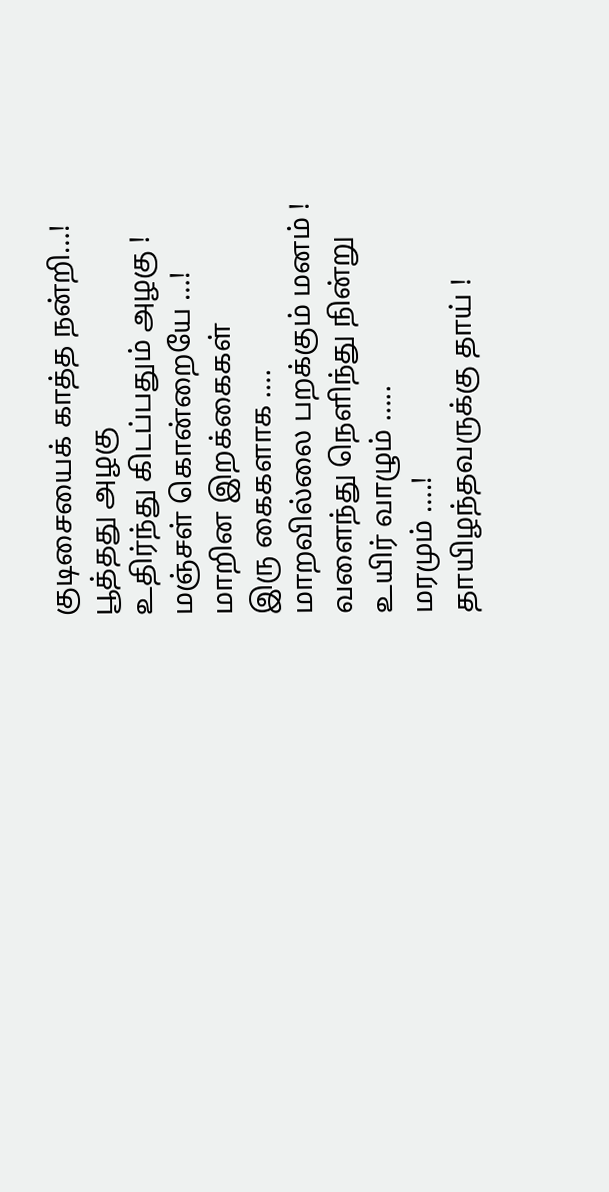குடிசையைக் காத்த நன்றி…!
பூத்தது அழகு
உதிர்ந்து கிடப்பதும் அழகு !
மஞ்சள் கொன்றையே …!
மாறின இறக்கைகள்
இரு கைகளாக ….
மாறவில்லை பறக்கும் மனம் !
வளைந்து நெளிந்து நின்று
உயிர் வாழும் …..
மரமும் ….!
தாயிழந்தவருக்கு தாய் !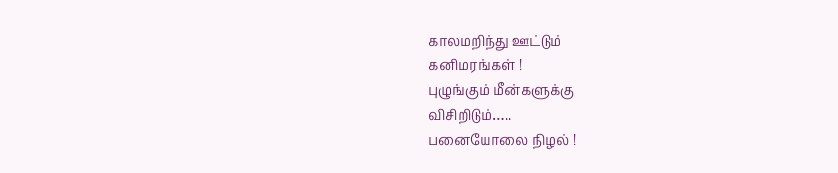காலமறிந்து ஊட்டும்
கனிமரங்கள் !
புழுங்கும் மீன்களுக்கு
விசிறிடும்…..
பனையோலை நிழல் !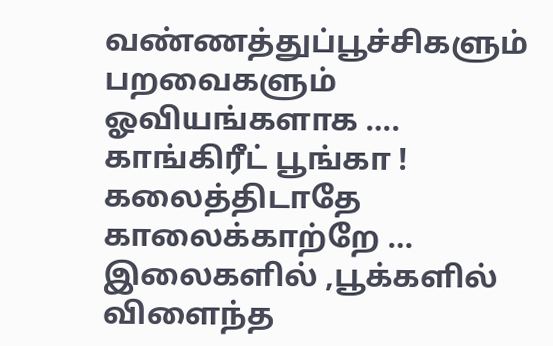வண்ணத்துப்பூச்சிகளும் பறவைகளும்
ஓவியங்களாக ….
காங்கிரீட் பூங்கா !
கலைத்திடாதே காலைக்காற்றே …
இலைகளில் ,பூக்களில்
விளைந்த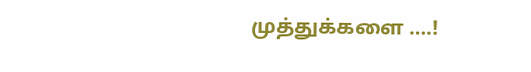முத்துக்களை ….!